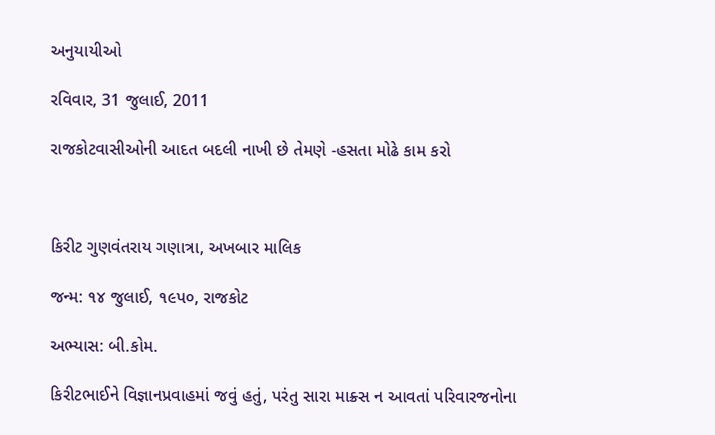અનુયાયીઓ

રવિવાર, 31 જુલાઈ, 2011

રાજકોટવાસીઓની આદત બદલી નાખી છે તેમણે -હસતા મોઢે કામ કરો



કિરીટ ગુણવંતરાય ગણાત્રા, અખબાર માલિક

જન્મ: ૧૪ જુલાઈ, ૧૯પ૦, રાજકોટ

અભ્યાસ: બી.કોમ.

કિરીટભાઈને વિજ્ઞાનપ્રવાહમાં જવું હતું, પરંતુ સારા માક્ર્સ ન આવતાં પરિવારજનોના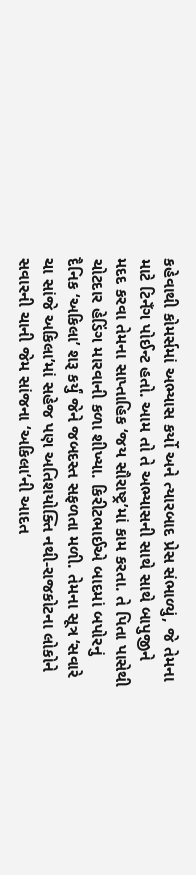કહેવાથી કોમર્સમાં અભ્યાસ કર્યો અને ત્યારબાદ પ્રેસ સંભાળ્યું, જે તેમના માટે ટિનઁગ પોઈન્ટ હતો. આમ તો તે અભ્યાસની સાથે સાથે બાપુજીને મદદ કરવા તેમના સાપ્તાહિક ‘જય સૌરાષ્ટ્ર’માં કામ કરતા. તે પિતા પાસેથી ચોટદાર હેડિંગ મારવાની કળા શીખ્યા. કિરીટભાઈએ બાદમાં બપોરનું દૈનિક ‘અકિલા’ શરૂ કર્યું જેને જબદસ્ત સફળતા મળી. તેમના સૂત્ર ‘સવારે ચા સાંજે અકિલા’માં સહેજ પણ અતિશયોક્તિ નથી-રાજકોટના લોકોને સવારની ચાની જેમ સાંજના ‘અકિલા’ની આદત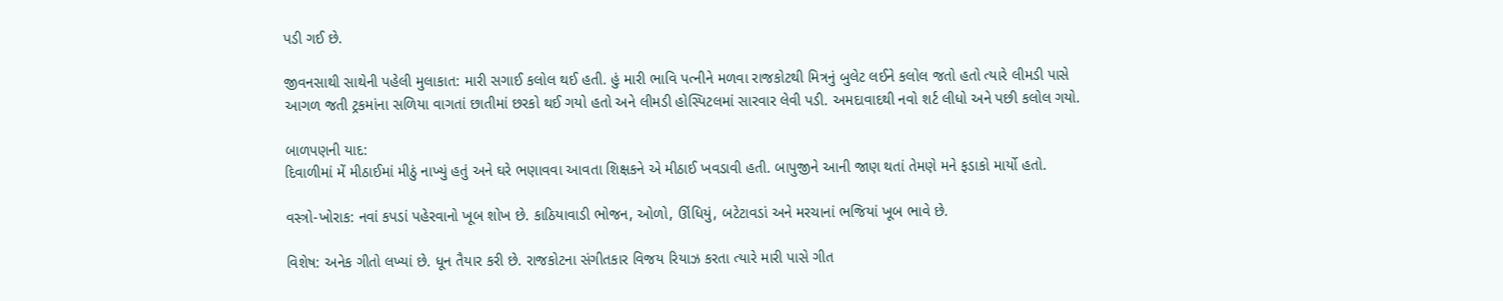પડી ગઈ છે.

જીવનસાથી સાથેની પહેલી મુલાકાત: મારી સગાઈ કલોલ થઈ હતી. હું મારી ભાવિ પત્નીને મળવા રાજકોટથી મિત્રનું બુલેટ લઈને કલોલ જતો હતો ત્યારે લીમડી પાસે આગળ જતી ટ્રકમાંના સળિયા વાગતાં છાતીમાં છરકો થઈ ગયો હતો અને લીમડી હોસ્પિટલમાં સારવાર લેવી પડી. અમદાવાદથી નવો શર્ટ લીધો અને પછી કલોલ ગયો.

બાળપણની યાદ:
દિવાળીમાં મેં મીઠાઈમાં મીઠું નાખ્યું હતું અને ઘરે ભણાવવા આવતા શિક્ષકને એ મીઠાઈ ખવડાવી હતી. બાપુજીને આની જાણ થતાં તેમણે મને ફડાકો માર્યો હતો.

વસ્ત્રો-ખોરાક: નવાં કપડાં પહેરવાનો ખૂબ શોખ છે. કાઠિયાવાડી ભોજન, ઓળો, ઊંધિયું, બટેટાવડાં અને મરચાનાં ભજિયાં ખૂબ ભાવે છે.

વિશેષ: અનેક ગીતો લખ્યાં છે. ધૂન તૈયાર કરી છે. રાજકોટના સંગીતકાર વિજય રિયાઝ કરતા ત્યારે મારી પાસે ગીત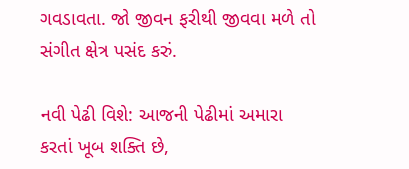ગવડાવતા. જો જીવન ફરીથી જીવવા મળે તો સંગીત ક્ષેત્ર પસંદ કરું.

નવી પેઢી વિશે: આજની પેઢીમાં અમારા કરતાં ખૂબ શક્તિ છે,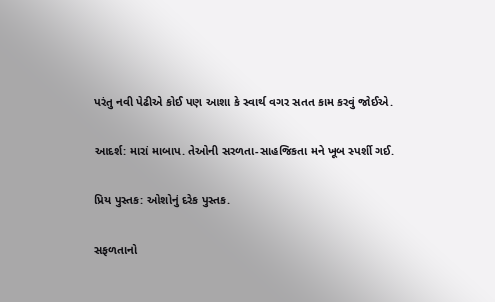પરંતુ નવી પેઢીએ કોઈ પણ આશા કે સ્વાર્થ વગર સતત કામ કરવું જોઈએ.

આદર્શ: મારાં માબાપ. તેઓની સરળતા-સાહજિકતા મને ખૂબ સ્પર્શી ગઈ.

પ્રિય પુસ્તક: ઓશોનું દરેક પુસ્તક.

સફળતાનો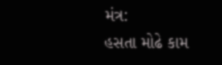મંત્ર:
હસતા મોઢે કામ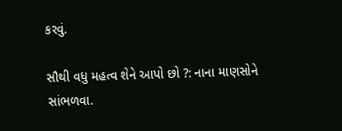કરવું.

સૌથી વધુ મહત્વ શેને આપો છો ?: નાના માણસોને સાંભળવા.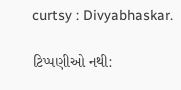curtsy : Divyabhaskar.

ટિપ્પણીઓ નથી: